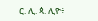ር. ሊ. ጳ. ሊዮ፥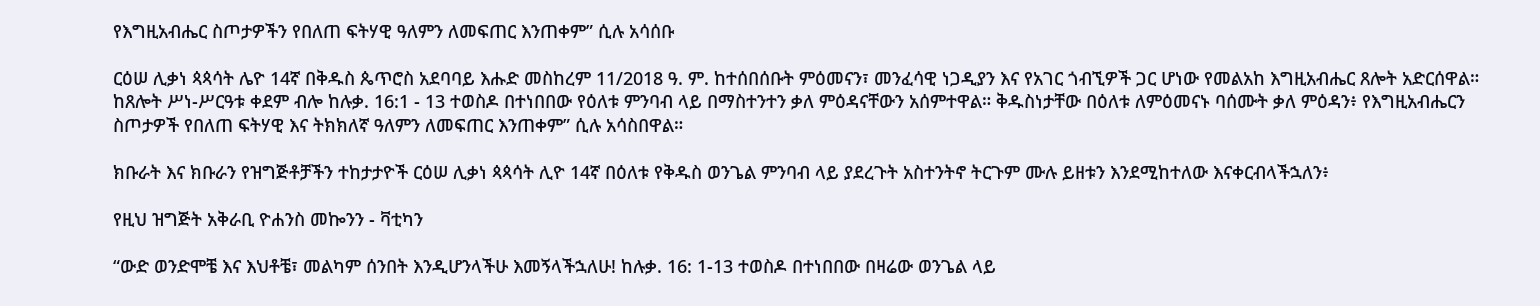የእግዚአብሔር ስጦታዎችን የበለጠ ፍትሃዊ ዓለምን ለመፍጠር እንጠቀም” ሲሉ አሳሰቡ

ርዕሠ ሊቃነ ጳጳሳት ሌዮ 14ኛ በቅዱስ ጴጥሮስ አደባባይ እሑድ መስከረም 11/2018 ዓ. ም. ከተሰበሰቡት ምዕመናን፣ መንፈሳዊ ነጋዲያን እና የአገር ጎብኚዎች ጋር ሆነው የመልአከ እግዚአብሔር ጸሎት አድርሰዋል። ከጸሎት ሥነ-ሥርዓቱ ቀደም ብሎ ከሉቃ. 16:1 - 13 ተወስዶ በተነበበው የዕለቱ ምንባብ ላይ በማስተንተን ቃለ ምዕዳናቸውን አሰምተዋል። ቅዱስነታቸው በዕለቱ ለምዕመናኑ ባሰሙት ቃለ ምዕዳን፥ የእግዚአብሔርን ስጦታዎች የበለጠ ፍትሃዊ እና ትክክለኛ ዓለምን ለመፍጠር እንጠቀም” ሲሉ አሳስበዋል።

ክቡራት እና ክቡራን የዝግጅቶቻችን ተከታታዮች ርዕሠ ሊቃነ ጳጳሳት ሊዮ 14ኛ በዕለቱ የቅዱስ ወንጌል ምንባብ ላይ ያደረጉት አስተንትኖ ትርጉም ሙሉ ይዘቱን እንደሚከተለው እናቀርብላችኋለን፥

የዚህ ዝግጅት አቅራቢ ዮሐንስ መኰንን - ቫቲካን

“ውድ ወንድሞቼ እና እህቶቼ፣ መልካም ሰንበት እንዲሆንላችሁ እመኝላችኋለሁ! ከሉቃ. 16: 1-13 ተወስዶ በተነበበው በዛሬው ወንጌል ላይ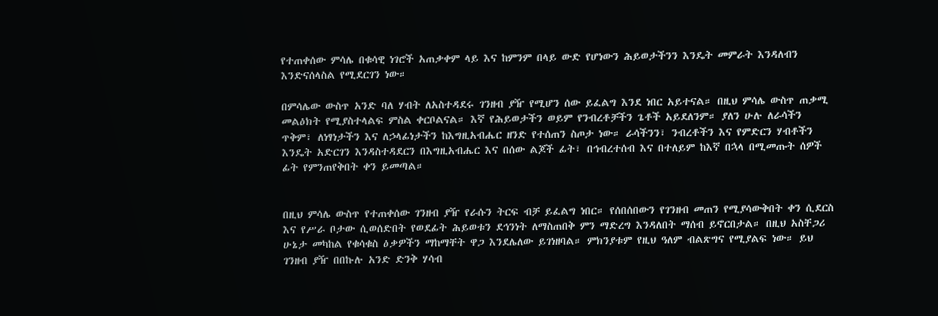የተጠቀሰው ምሳሌ በቁሳዊ ነገሮች አጠቃቀም ላይ እና ከምንም በላይ ውድ የሆነውን ሕይወታችንን እንዴት መምራት እንዳለብን እንድናሰላስል የሚደርገን ነው።

በምሳሌው ውስጥ አንድ ባለ ሃብት ለአስተዳደሩ ገንዘብ ያዥ የሚሆን ሰው ይፈልግ እንደ ነበር አይተናል። በዚህ ምሳሌ ውስጥ ጠቃሚ መልዕክት የሚያስተላልፍ ምስል ቀርቦልናል። እኛ የሕይወታችን ወይም የንብረቶቻችን ጌቶች አይደለንም። ያለን ሁሉ ለራሳችን ጥቅም፣ ለነፃነታችን እና ለኃላፊነታችን ከእግዚአብሔር ዘንድ የተሰጠን ስጦታ ነው። ራሳችንን፣ ንብረቶችን እና የምድርን ሃብቶችን እንዴት አድርገን እንዳስተዳደርን በእግዚአብሔር እና በሰው ልጆች ፊት፣ በኅብረተሰብ እና በተለይም ከእኛ በኋላ በሚመጡት ሰዎች ፊት የምንጠየቅበት ቀን ይመጣል።


በዚህ ምሳሌ ውስጥ የተጠቀሰው ገንዘብ ያዥ የራሱን ትርፍ ብቻ ይፈልግ ነበር። የሰበሰበውን የገንዘብ መጠን የሚያሳውቅበት ቀን ሲደርስ እና የሥራ ቦታው ሲወሰድበት የወደፊት ሕይወቱን ደኅንነት ለማስጠበቅ ምን ማድረግ እንዳለበት ማሰብ ይኖርበታል። በዚህ አስቸጋሪ ሁኔታ መካከል የቁሳቁስ ዕቃዎችን ማከማቸት ዋጋ እንደሌለው ይገነዘባል። ምክንያቱም የዚህ ዓለም ብልጽግና የሚያልፍ ነው። ይህ ገንዘብ ያዥ በበኩሉ አንድ ድንቅ ሃሳብ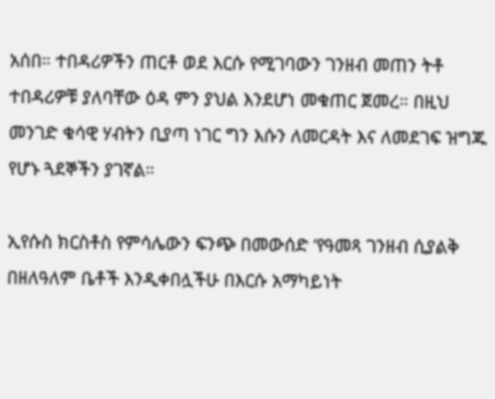አሰበ። ተበዳሪዎችን ጠርቶ ወደ እርሱ የሚገባውን ገንዘብ መጠን ትቶ ተበዳሪዎቹ ያለባቸው ዕዳ ምን ያህል እንደሆነ መቁጠር ጀመረ። በዚህ መንገድ ቁሳዊ ሃብትን ቢያጣ ነገር ግን እሱን ለመርዳት እና ለመደገፍ ዝግጁ የሆኑ ጓደኞችን ያገኛል።

ኢየሱስ ክርስቶስ የምሳሌውን ፍንጭ በመውሰድ ‘የዓመጻ ገንዘብ ሲያልቅ በዘለዓለም ቤቶች እንዲቀበሏችሁ በእርሱ አማካይነት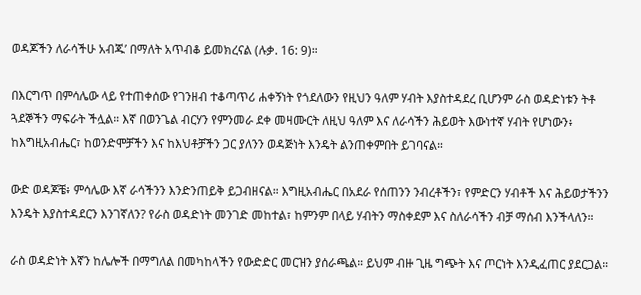ወዳጆችን ለራሳችሁ አብጁ’ በማለት አጥብቆ ይመክረናል (ሉቃ. 16: 9)።

በእርግጥ በምሳሌው ላይ የተጠቀሰው የገንዘብ ተቆጣጥሪ ሐቀኝነት የጎደለውን የዚህን ዓለም ሃብት እያስተዳደረ ቢሆንም ራስ ወዳድነቱን ትቶ ጓደኞችን ማፍራት ችሏል። እኛ በወንጌል ብርሃን የምንመራ ደቀ መዛሙርት ለዚህ ዓለም እና ለራሳችን ሕይወት እውነተኛ ሃብት የሆነውን፥ ከእግዚአብሔር፣ ከወንድሞቻችን እና ከእህቶቻችን ጋር ያለንን ወዳጅነት እንዴት ልንጠቀምበት ይገባናል።

ውድ ወዳጆቼ፥ ምሳሌው እኛ ራሳችንን እንድንጠይቅ ይጋብዘናል። እግዚአብሔር በአደራ የሰጠንን ንብረቶችን፣ የምድርን ሃብቶች እና ሕይወታችንን እንዴት እያስተዳደርን እንገኛለን? የራስ ወዳድነት መንገድ መከተል፣ ከምንም በላይ ሃብትን ማስቀደም እና ስለራሳችን ብቻ ማሰብ እንችላለን።

ራስ ወዳድነት እኛን ከሌሎች በማግለል በመካከላችን የውድድር መርዝን ያሰራጫል። ይህም ብዙ ጊዜ ግጭት እና ጦርነት እንዲፈጠር ያደርጋል።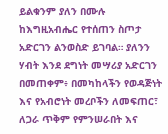ይልቁንም ያለን በሙሉ ከእግዚአብሔር የተሰጠን ስጦታ አድርገን ልንወስድ ይገባል። ያለንን ሃብት እንደ ደግነት መሣሪያ አድርገን በመጠቀም፥ በመካከላችን የወዳጅነት እና የአብሮነት መረቦችን ለመፍጠር፣ ለጋራ ጥቅም የምንሠራበት እና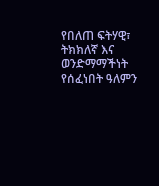የበለጠ ፍትሃዊ፣ ትክክለኛ እና ወንድማማችነት የሰፈነበት ዓለምን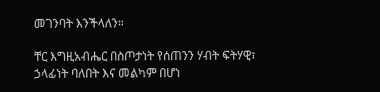መገንባት እንችላለን።

ቸር እግዚአብሔር በስጦታነት የሰጠንን ሃብት ፍትሃዊ፣ ኃላፊነት ባለበት እና መልካም በሆነ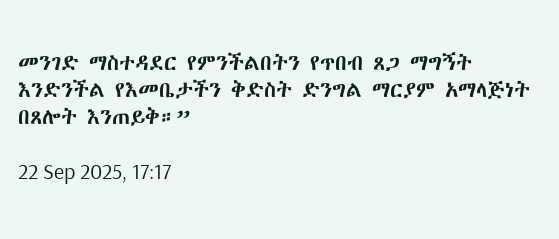መንገድ ማስተዳደር የምንችልበትን የጥበብ ጸጋ ማግኝት እንድንችል የእመቤታችን ቅድስት ድንግል ማርያም አማላጅነት በጸሎት እንጠይቅ።”

22 Sep 2025, 17:17